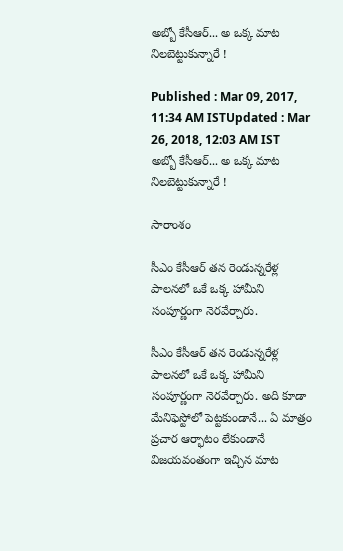అబ్బో కేసీఆర్... అ ఒక్క మాట నిలబెట్టుకున్నారే !

Published : Mar 09, 2017, 11:34 AM ISTUpdated : Mar 26, 2018, 12:03 AM IST
అబ్బో కేసీఆర్... అ ఒక్క మాట నిలబెట్టుకున్నారే !

సారాంశం

సీఎం కేసీఆర్ తన రెండున్నరేళ్ల పాలనలో ఒకే ఒక్క హామీని సంపూర్ణంగా నెరవేర్చారు.

సీఎం కేసీఆర్ తన రెండున్నరేళ్ల పాలనలో ఒకే ఒక్క హామీని సంపూర్ణంగా నెరవేర్చారు. అది కూడా మేనిఫెస్టోలో పెట్టకుండానే... ఏ మాత్రం ప్రచార ఆర్భాటం లేకుండానే విజయవంతంగా ఇచ్చిన మాట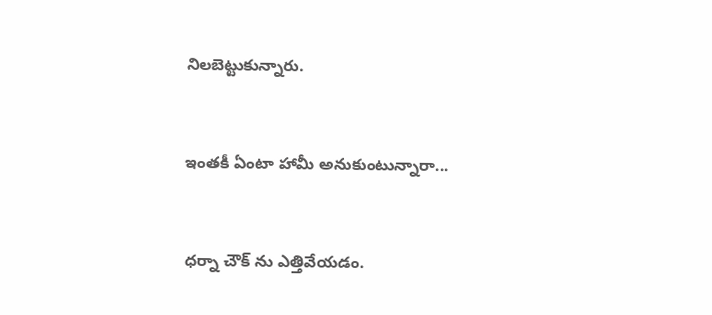నిలబెట్టుకున్నారు.



ఇంతకీ ఏంటా హామీ అనుకుంటున్నారా...



ధర్నా చౌక్ ను ఎత్తివేయడం.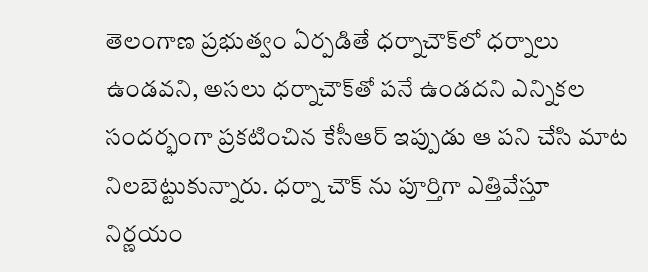తెలంగాణ ప్రభుత్వం ఏర్పడితే ధర్నాచౌక్‌లో ధర్నాలు ఉండవని, అసలు ధర్నాచౌక్‌తో పనే ఉండదని ఎన్నికల సందర్భంగా ప్రకటించిన కేసీఆర్‌ ఇప్పుడు ఆ పని చేసి మాట నిలబెట్టుకున్నారు. ధర్నా చౌక్ ను పూర్తిగా ఎత్తివేస్తూ నిర్ణయం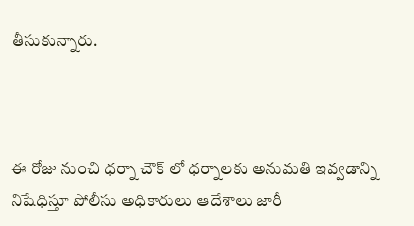తీసుకున్నారు.



ఈ రోజు నుంచి ధర్నా చౌక్ లో ధర్నాలకు అనుమతి ఇవ్వడాన్ని నిషేధిస్తూ పోలీసు అధికారులు ఆదేశాలు జారీ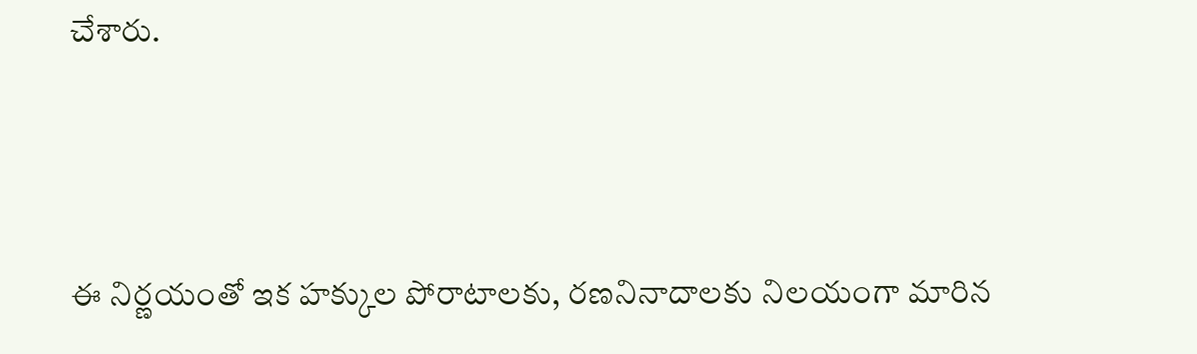చేశారు.



ఈ నిర్ణయంతో ఇక హక్కుల పోరాటాలకు, రణనినాదాలకు నిలయంగా మారిన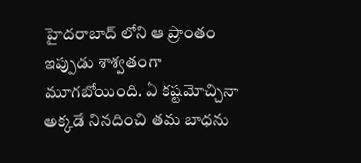హైదరాబాద్ లోని ఆ ప్రాంతం ఇప్పుడు శాశ్వతంగా మూగబోయింది. ఏ కష్టమోచ్చినా అక్కడే నినదించి తమ బాధను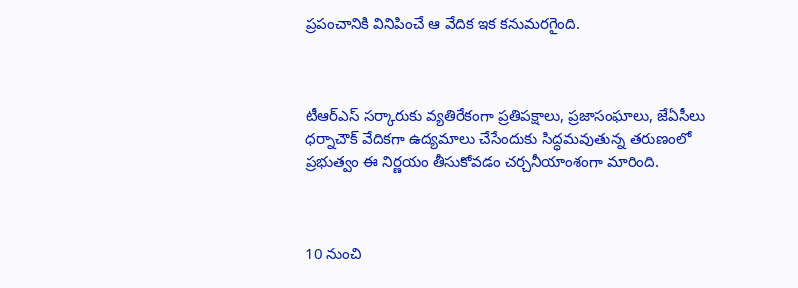ప్రపంచానికి వినిపించే ఆ వేదిక ఇక కనుమరగైంది.



టీఆర్ఎస్ సర్కారుకు వ్యతిరేకంగా ప్రతిపక్షాలు, ప్రజాసంఘాలు, జేఏసీలు ధర్నాచౌక్ వేదికగా ఉద్యమాలు చేసేందుకు సిద్ధమవుతున్న తరుణంలో ప్రభుత్వం ఈ నిర్ణయం తీసుకోవడం చర్చనీయాంశంగా మారింది.



10 నుంచి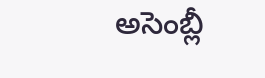అసెంబ్లీ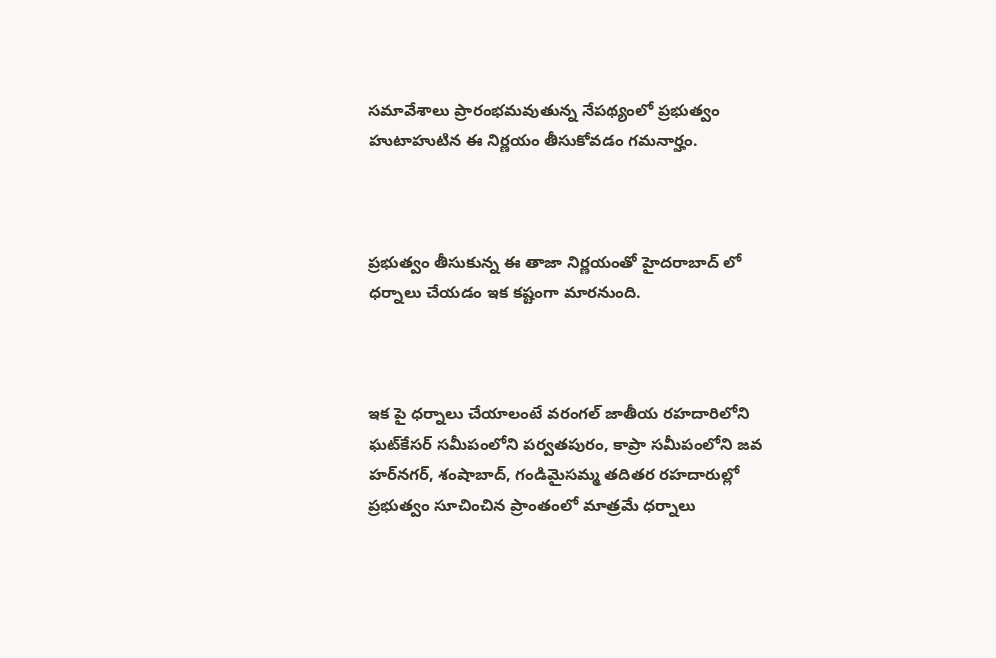సమావేశాలు ప్రారంభమవుతున్న నేపథ్యంలో ప్రభుత్వం హుటాహుటిన ఈ నిర్ణయం తీసుకోవడం గమనార్హం.



ప్రభుత్వం తీసుకున్న ఈ తాజా నిర్ణయంతో హైదరాబాద్ లో ధర్నాలు చేయడం ఇక కష్టంగా మారనుంది.



ఇక పై ధర్నాలు చేయాలంటే వరంగల్‌ జాతీయ రహదారిలోని ఘట్‌కేసర్‌ సమీపంలోని పర్వతపురం, కాప్రా సమీపంలోని జవ హర్‌నగర్‌, శంషాబాద్‌, గండిమైసమ్మ తదితర రహదారుల్లో ప్రభుత్వం సూచించిన ప్రాంతంలో మాత్రమే ధర్నాలు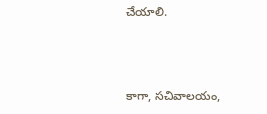చేయాలి.



కాగా, సచివాలయం,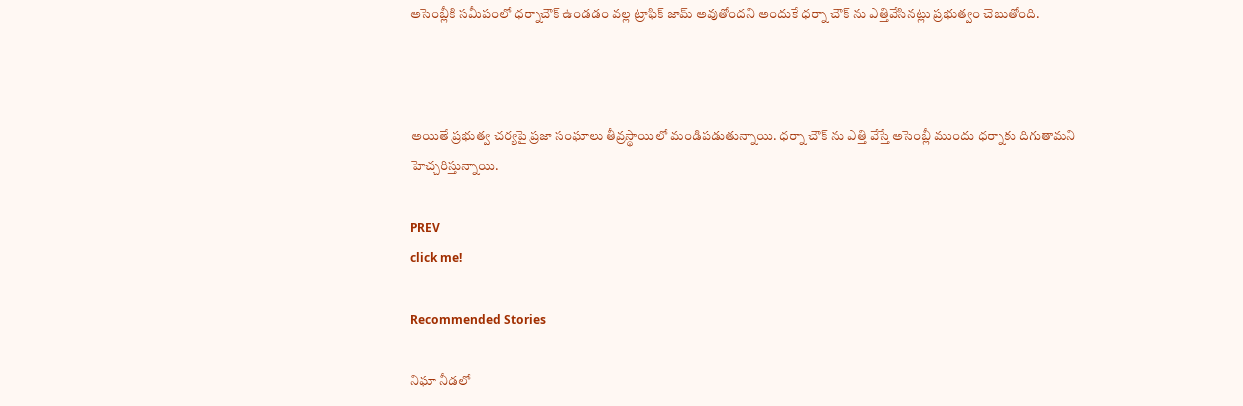అసెంబ్లీకి సమీపంలో ధర్నాచౌక్‌ ఉండడం వల్ల ట్రాఫిక్‌ జామ్‌ అవుతోందని అందుకే ధర్నా చౌక్ ను ఎత్తివేసినట్లు ప్రభుత్వం చెబుతోంది.



అయితే ప్రభుత్వ చర్యపై ప్రజా సంఘాలు తీవ్రస్థాయిలో మండిపడుతున్నాయి. ధర్నా చౌక్ ను ఎత్తి వేస్తే అసెంబ్లీ ముందు ధర్నాకు దిగుతామని హెచ్చరిస్తున్నాయి.

PREV
click me!

Recommended Stories

నిఘా నీడలో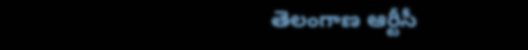తెలంగాణ ఆర్టీసీ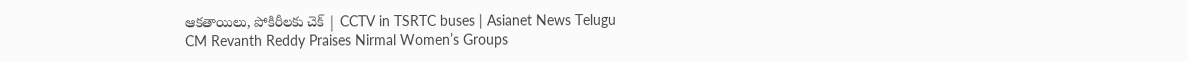ఆకతాయిలు, పోకిరీలకు చెక్ | CCTV in TSRTC buses | Asianet News Telugu
CM Revanth Reddy Praises Nirmal Women’s Groups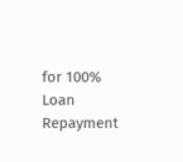for 100% Loan Repayment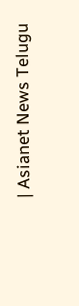| Asianet News Telugu